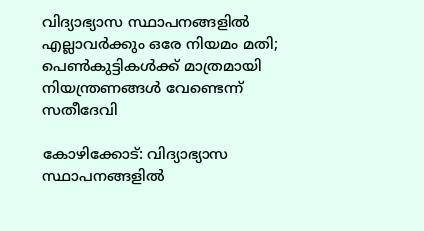വിദ്യാഭ്യാസ സ്ഥാപനങ്ങളിൽ എല്ലാവർക്കും ഒരേ നിയമം മതി; പെൺകുട്ടികൾക്ക് മാത്രമായി നിയന്ത്രണങ്ങൾ വേണ്ടെന്ന് സതീദേവി

കോഴിക്കോട്: വിദ്യാഭ്യാസ സ്ഥാപനങ്ങളിൽ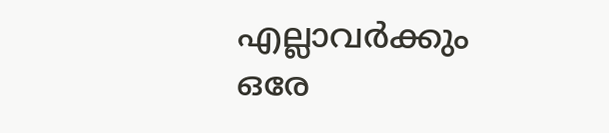എല്ലാവർക്കും ഒരേ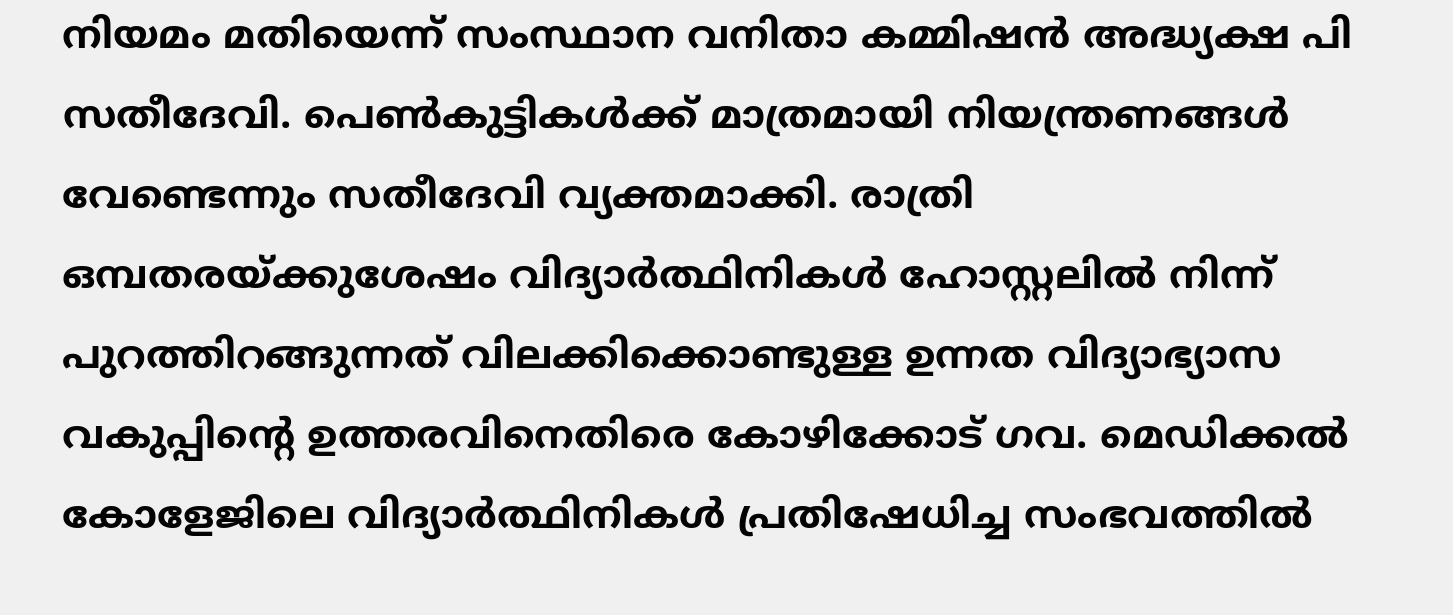നിയമം മതിയെന്ന് സംസ്ഥാന വനിതാ കമ്മിഷൻ അദ്ധ്യക്ഷ പി സതീദേവി. പെൺകുട്ടികൾക്ക് മാത്രമായി നിയന്ത്രണങ്ങൾ വേണ്ടെന്നും സതീദേവി വ്യക്തമാക്കി. രാത്രി ഒമ്പതരയ്ക്കുശേഷം വിദ്യാർത്ഥിനികൾ ഹോസ്റ്റലിൽ നിന്ന് പുറത്തിറങ്ങുന്നത് വിലക്കിക്കൊണ്ടുള്ള ഉന്നത വിദ്യാഭ്യാസ വകുപ്പിന്റെ ഉത്തരവിനെതിരെ കോഴിക്കോട് ഗവ. മെഡിക്കൽ കോളേജിലെ വിദ്യാർത്ഥിനികൾ പ്രതിഷേധിച്ച സംഭവത്തിൽ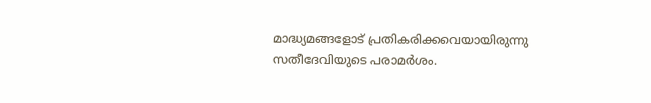മാദ്ധ്യമങ്ങളോട് പ്രതികരിക്കവെയായിരുന്നു സതീദേവിയുടെ പരാമർശം.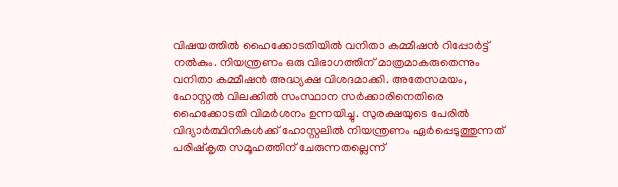വിഷയത്തിൽ ഹൈക്കോടതിയിൽ വനിതാ കമ്മീഷൻ റിപ്പോർട്ട് നൽകും. നിയന്ത്രണം ഒരു വിഭാഗത്തിന് മാത്രമാകരുതെന്നും വനിതാ കമ്മീഷൻ അദ്ധ്യക്ഷ വിശദമാക്കി. അതേസമയം, ഹോസ്റ്റൽ വിലക്കിൽ സംസ്ഥാന സർക്കാരിനെതിരെ ഹൈക്കോടതി വിമർശനം ഉന്നയിച്ചു. സുരക്ഷയുടെ പേരിൽ വിദ്യാർത്ഥിനികൾക്ക് ഹോസ്റ്റലിൽ നിയന്ത്രണം ഏർപ്പെടുത്തുന്നത് പരിഷ്‌കൃത സമൂഹത്തിന് ചേരുന്നതല്ലെന്ന്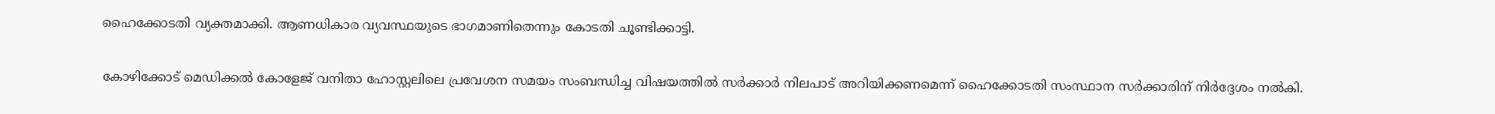ഹൈക്കോടതി വ്യക്തമാക്കി. ആണധികാര വ്യവസ്ഥയുടെ ഭാഗമാണിതെന്നും കോടതി ചൂണ്ടിക്കാട്ടി.

കോഴിക്കോട് മെഡിക്കൽ കോളേജ് വനിതാ ഹോസ്റ്റലിലെ പ്രവേശന സമയം സംബന്ധിച്ച വിഷയത്തിൽ സർക്കാർ നിലപാട് അറിയിക്കണമെന്ന് ഹൈക്കോടതി സംസ്ഥാന സർക്കാരിന് നിർദ്ദേശം നൽകി.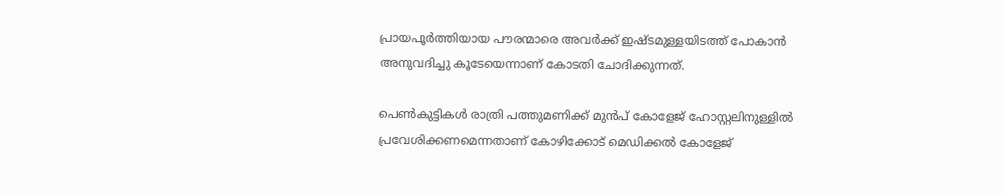പ്രായപൂർത്തിയായ പൗരന്മാരെ അവർക്ക് ഇഷ്ടമുള്ളയിടത്ത് പോകാൻ അനുവദിച്ചു കൂടേയെന്നാണ് കോടതി ചോദിക്കുന്നത്.

പെൺകുട്ടികൾ രാത്രി പത്തുമണിക്ക് മുൻപ് കോളേജ് ഹോസ്റ്റലിനുള്ളിൽ പ്രവേശിക്കണമെന്നതാണ് കോഴിക്കോട് മെഡിക്കൽ കോളേജ്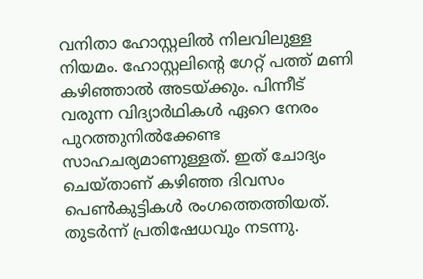വനിതാ ഹോസ്റ്റലിൽ നിലവിലുള്ള നിയമം. ഹോസ്റ്റലിന്റെ ഗേറ്റ് പത്ത് മണി കഴിഞ്ഞാൽ അടയ്ക്കും. പിന്നീട് വരുന്ന വിദ്യാർഥികൾ ഏറെ നേരം പുറത്തുനിൽക്കേണ്ട സാഹചര്യമാണുള്ളത്. ഇത് ചോദ്യം ചെയ്താണ് കഴിഞ്ഞ ദിവസം പെൺകുട്ടികൾ രംഗത്തെത്തിയത്. തുടർന്ന് പ്രതിഷേധവും നടന്നു.